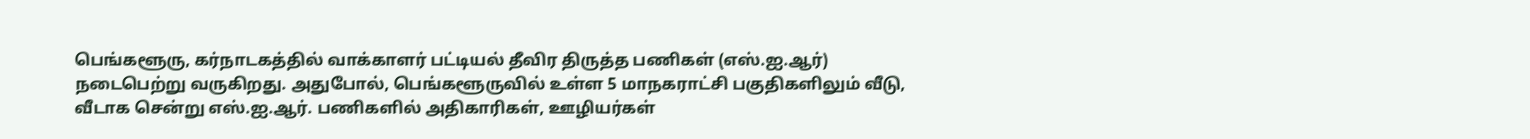பெங்களூரு, கர்நாடகத்தில் வாக்காளர் பட்டியல் தீவிர திருத்த பணிகள் (எஸ்.ஐ.ஆர்) நடைபெற்று வருகிறது. அதுபோல், பெங்களூருவில் உள்ள 5 மாநகராட்சி பகுதிகளிலும் வீடு, வீடாக சென்று எஸ்.ஐ.ஆர். பணிகளில் அதிகாரிகள், ஊழியர்கள்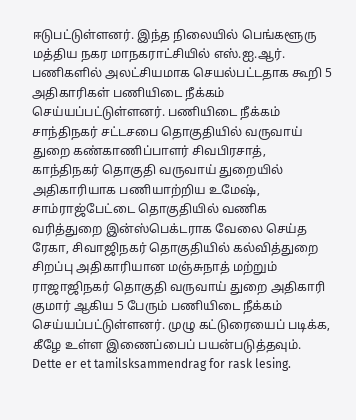ஈடுபட்டுள்ளனர். இந்த நிலையில் பெங்களூரு மத்திய நகர மாநகராட்சியில் எஸ்.ஐ.ஆர். பணிகளில் அலட்சியமாக செயல்பட்டதாக கூறி 5 அதிகாரிகள் பணியிடை நீக்கம் செய்யப்பட்டுள்ளனர். பணியிடை நீக்கம் சாந்திநகர் சட்டசபை தொகுதியில் வருவாய் துறை கண்காணிப்பாளர் சிவபிரசாத், காந்திநகர் தொகுதி வருவாய் துறையில் அதிகாரியாக பணியாற்றிய உமேஷ், சாம்ராஜ்பேட்டை தொகுதியில் வணிக வரித்துறை இன்ஸ்பெக்டராக வேலை செய்த ரேகா, சிவாஜிநகர் தொகுதியில் கல்வித்துறை சிறப்பு அதிகாரியான மஞ்சுநாத் மற்றும் ராஜாஜிநகர் தொகுதி வருவாய் துறை அதிகாரி குமார் ஆகிய 5 பேரும் பணியிடை நீக்கம் செய்யப்பட்டுள்ளனர். முழு கட்டுரையைப் படிக்க, கீழே உள்ள இணைப்பைப் பயன்படுத்தவும்.
Dette er et tamilsksammendrag for rask lesing.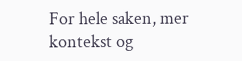For hele saken, mer kontekst og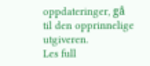oppdateringer, gå til den opprinnelige utgiveren.
Les full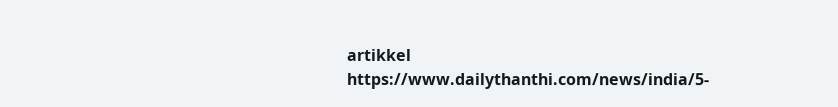artikkel
https://www.dailythanthi.com/news/india/5-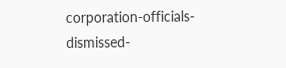corporation-officials-dismissed-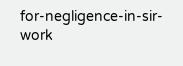for-negligence-in-sir-work